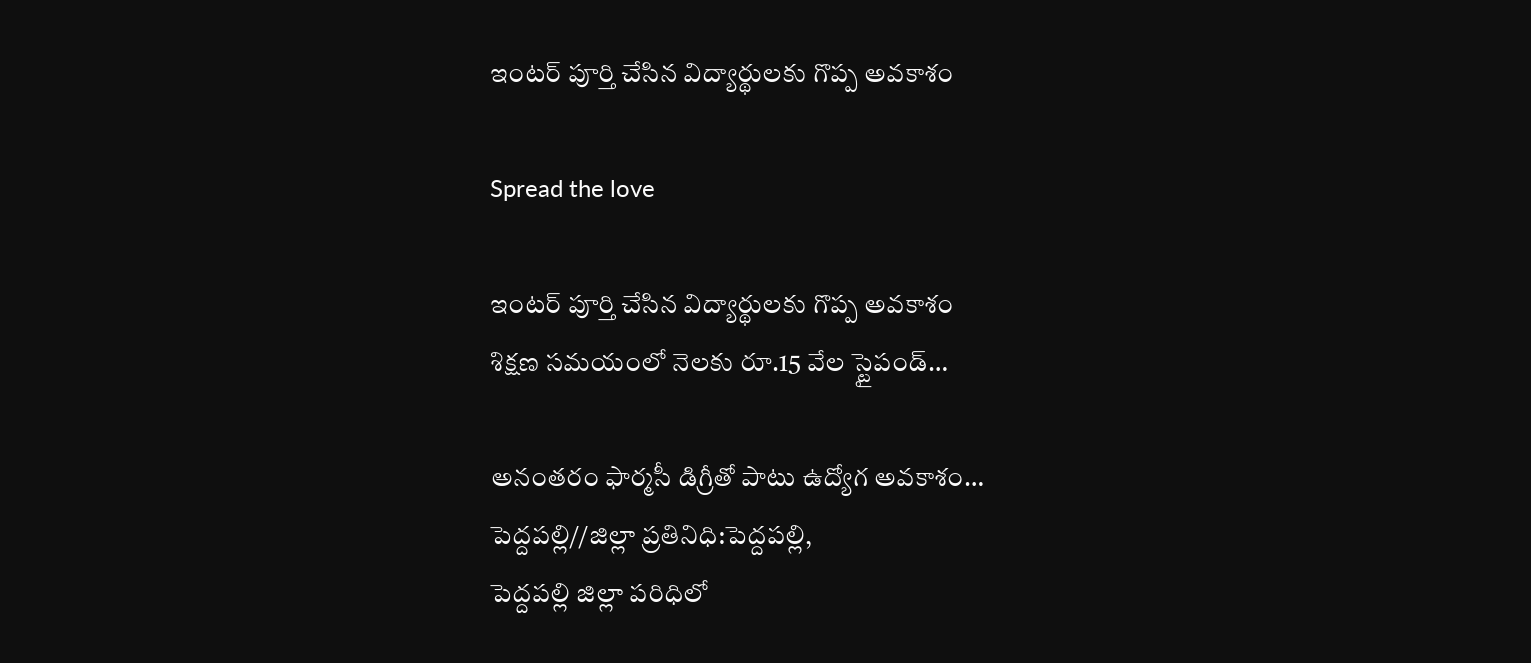ఇంటర్ పూర్తి చేసిన విద్యార్థులకు గొప్ప అవకాశం

Spread the love

ఇంటర్ పూర్తి చేసిన విద్యార్థులకు గొప్ప అవకాశం
శిక్షణ సమయంలో నెలకు రూ.15 వేల స్టైపండ్…

అనంతరం ఫార్మసీ డిగ్రీతో పాటు ఉద్యోగ అవకాశం…
పెద్దపల్లి//జిల్లా ప్రతినిధి:పెద్దపల్లి,
పెద్దపల్లి జిల్లా పరిధిలో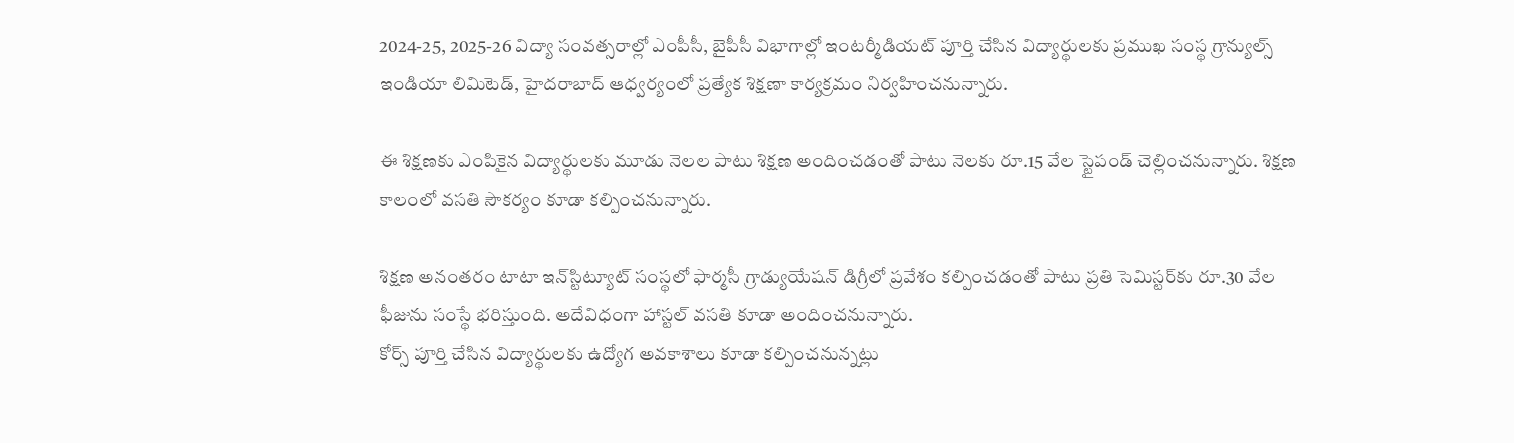2024-25, 2025-26 విద్యా సంవత్సరాల్లో ఎంపీసీ, బైపీసీ విభాగాల్లో ఇంటర్మీడియట్ పూర్తి చేసిన విద్యార్థులకు ప్రముఖ సంస్థ గ్రాన్యుల్స్ ఇండియా లిమిటెడ్, హైదరాబాద్ ఆధ్వర్యంలో ప్రత్యేక శిక్షణా కార్యక్రమం నిర్వహించనున్నారు.

ఈ శిక్షణకు ఎంపికైన విద్యార్థులకు మూడు నెలల పాటు శిక్షణ అందించడంతో పాటు నెలకు రూ.15 వేల స్టైపండ్ చెల్లించనున్నారు. శిక్షణ కాలంలో వసతి సౌకర్యం కూడా కల్పించనున్నారు.

శిక్షణ అనంతరం టాటా ఇన్‌స్టిట్యూట్ సంస్థలో ఫార్మసీ గ్రాడ్యుయేషన్ డిగ్రీలో ప్రవేశం కల్పించడంతో పాటు ప్రతి సెమిస్టర్‌కు రూ.30 వేల ఫీజును సంస్థే భరిస్తుంది. అదేవిధంగా హాస్టల్ వసతి కూడా అందించనున్నారు.
కోర్స్ పూర్తి చేసిన విద్యార్థులకు ఉద్యోగ అవకాశాలు కూడా కల్పించనున్నట్లు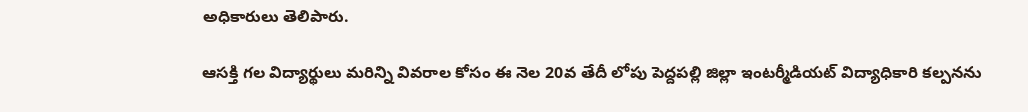అధికారులు తెలిపారు.

ఆసక్తి గల విద్యార్థులు మరిన్ని వివరాల కోసం ఈ నెల 20వ తేదీ లోపు పెద్దపల్లి జిల్లా ఇంటర్మీడియట్ విద్యాధికారి కల్పనను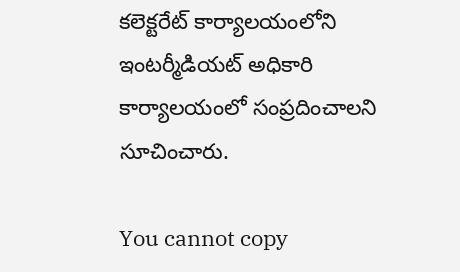కలెక్టరేట్ కార్యాలయంలోని ఇంటర్మీడియట్ అధికారి కార్యాలయంలో సంప్రదించాలని సూచించారు.

You cannot copy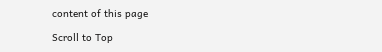content of this page

Scroll to Top